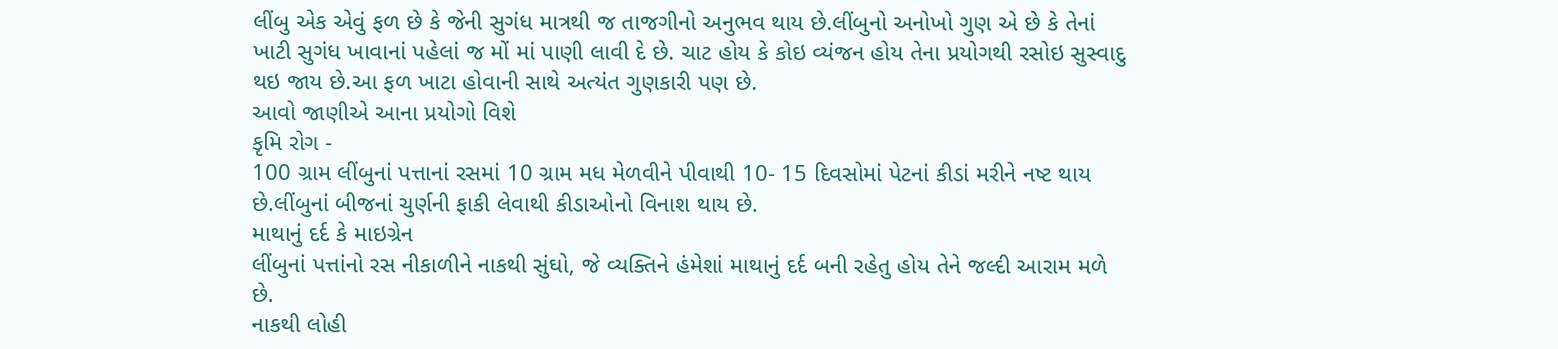લીંબુ એક એવું ફળ છે કે જેની સુગંધ માત્રથી જ તાજગીનો અનુભવ થાય છે.લીંબુનો અનોખો ગુણ એ છે કે તેનાં ખાટી સુગંધ ખાવાનાં પહેલાં જ મોં માં પાણી લાવી દે છે. ચાટ હોય કે કોઇ વ્યંજન હોય તેના પ્રયોગથી રસોઇ સુસ્વાદુ થઇ જાય છે.આ ફળ ખાટા હોવાની સાથે અત્યંત ગુણકારી પણ છે.
આવો જાણીએ આના પ્રયોગો વિશે
કૃમિ રોગ -
100 ગ્રામ લીંબુનાં પત્તાનાં રસમાં 10 ગ્રામ મધ મેળવીને પીવાથી 10- 15 દિવસોમાં પેટનાં કીડાં મરીને નષ્ટ થાય છે.લીંબુનાં બીજનાં ચુર્ણની ફાકી લેવાથી કીડાઓનો વિનાશ થાય છે.
માથાનું દર્દ કે માઇગ્રેન
લીંબુનાં પત્તાંનો રસ નીકાળીને નાકથી સુંઘો, જે વ્યક્તિને હંમેશાં માથાનું દર્દ બની રહેતુ હોય તેને જલ્દી આરામ મળે છે.
નાકથી લોહી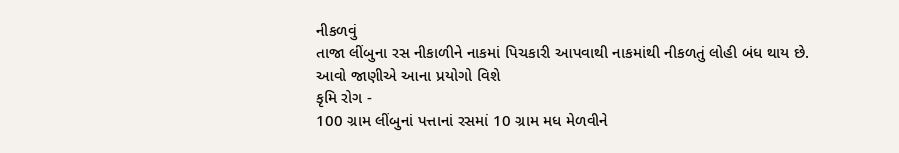નીકળવું
તાજા લીંબુના રસ નીકાળીને નાકમાં પિચકારી આપવાથી નાકમાંથી નીકળતું લોહી બંધ થાય છે.
આવો જાણીએ આના પ્રયોગો વિશે
કૃમિ રોગ -
100 ગ્રામ લીંબુનાં પત્તાનાં રસમાં 10 ગ્રામ મધ મેળવીને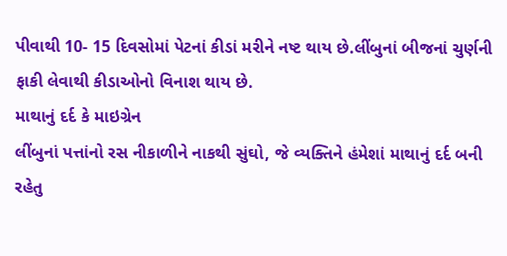પીવાથી 10- 15 દિવસોમાં પેટનાં કીડાં મરીને નષ્ટ થાય છે.લીંબુનાં બીજનાં ચુર્ણની ફાકી લેવાથી કીડાઓનો વિનાશ થાય છે.
માથાનું દર્દ કે માઇગ્રેન
લીંબુનાં પત્તાંનો રસ નીકાળીને નાકથી સુંઘો, જે વ્યક્તિને હંમેશાં માથાનું દર્દ બની રહેતુ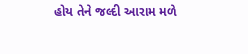હોય તેને જલ્દી આરામ મળે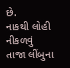છે.
નાકથી લોહી નીકળવું
તાજા લીંબુના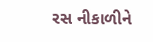રસ નીકાળીને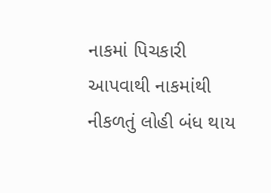નાકમાં પિચકારી આપવાથી નાકમાંથી નીકળતું લોહી બંધ થાય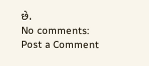છે.
No comments:
Post a Comment